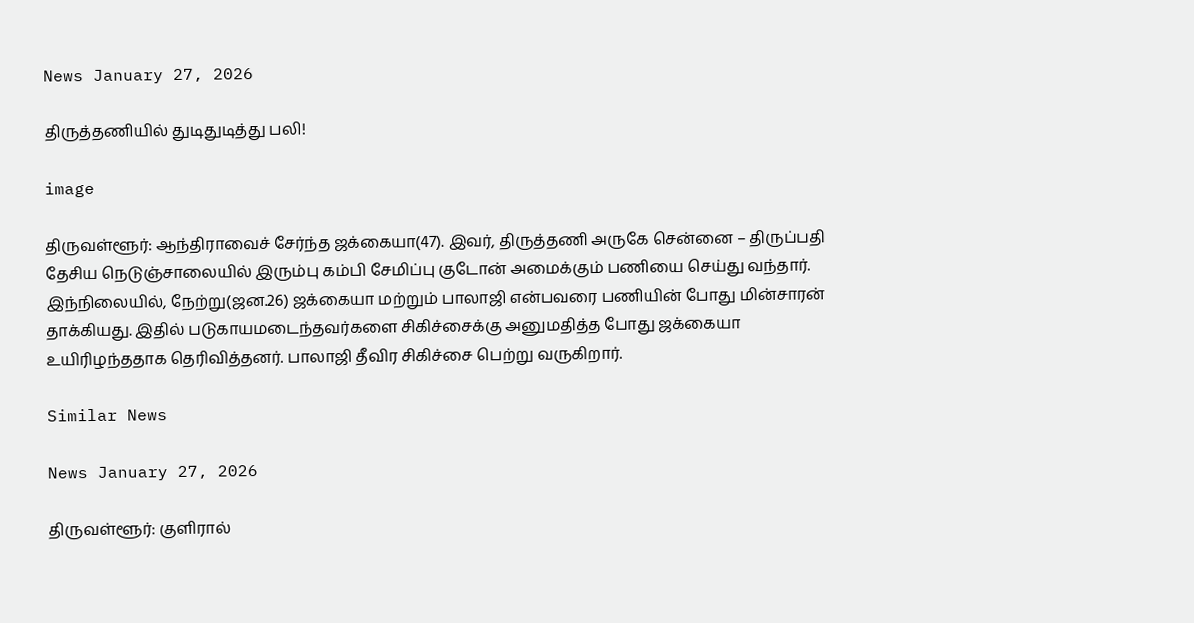News January 27, 2026

திருத்தணியில் துடிதுடித்து பலி!

image

திருவள்ளூர்: ஆந்திராவைச் சேர்ந்த ஜக்கையா(47). இவர், திருத்தணி அருகே சென்னை – திருப்பதி தேசிய நெடுஞ்சாலையில் இரும்பு கம்பி சேமிப்பு குடோன் அமைக்கும் பணியை செய்து வந்தார். இந்நிலையில், நேற்று(ஜன.26) ஜக்கையா மற்றும் பாலாஜி என்பவரை பணியின் போது மின்சாரன் தாக்கியது. இதில் படுகாயமடைந்தவர்களை சிகிச்சைக்கு அனுமதித்த போது ஜக்கையா உயிரிழந்ததாக தெரிவித்தனர். பாலாஜி தீவிர சிகிச்சை பெற்று வருகிறார்.

Similar News

News January 27, 2026

திருவள்ளூர்: குளிரால்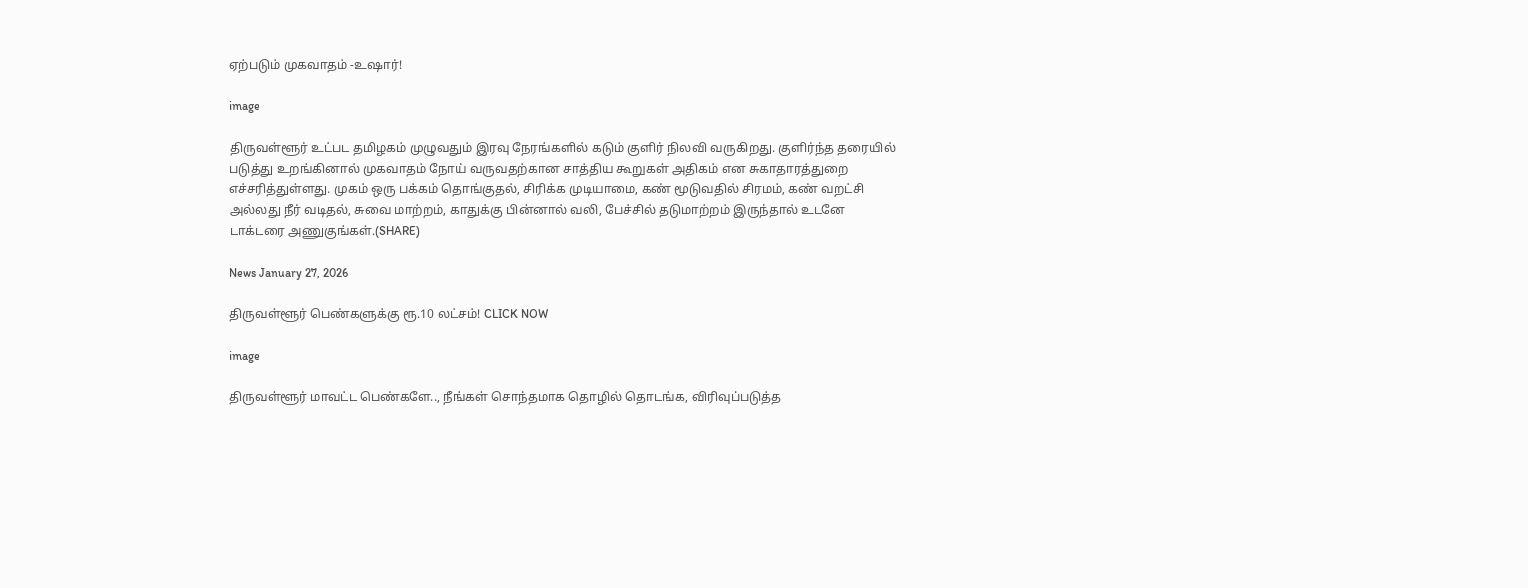ஏற்படும் முகவாதம் -உஷார்!

image

திருவள்ளூர் உட்பட தமிழகம் முழுவதும் இரவு நேரங்களில் கடும் குளிர் நிலவி வருகிறது. குளிர்ந்த தரையில் படுத்து உறங்கினால் முகவாதம் நோய் வருவதற்கான சாத்திய கூறுகள் அதிகம் என சுகாதாரத்துறை எச்சரித்துள்ளது. முகம் ஒரு பக்கம் தொங்குதல், சிரிக்க முடியாமை, கண் மூடுவதில் சிரமம், கண் வறட்சி அல்லது நீர் வடிதல், சுவை மாற்றம், காதுக்கு பின்னால் வலி, பேச்சில் தடுமாற்றம் இருந்தால் உடனே டாக்டரை அணுகுங்கள்.(SHARE)

News January 27, 2026

திருவள்ளூர் பெண்களுக்கு ரூ.10 லட்சம்! CLICK NOW

image

திருவள்ளூர் மாவட்ட பெண்களே.., நீங்கள் சொந்தமாக தொழில் தொடங்க, விரிவுப்படுத்த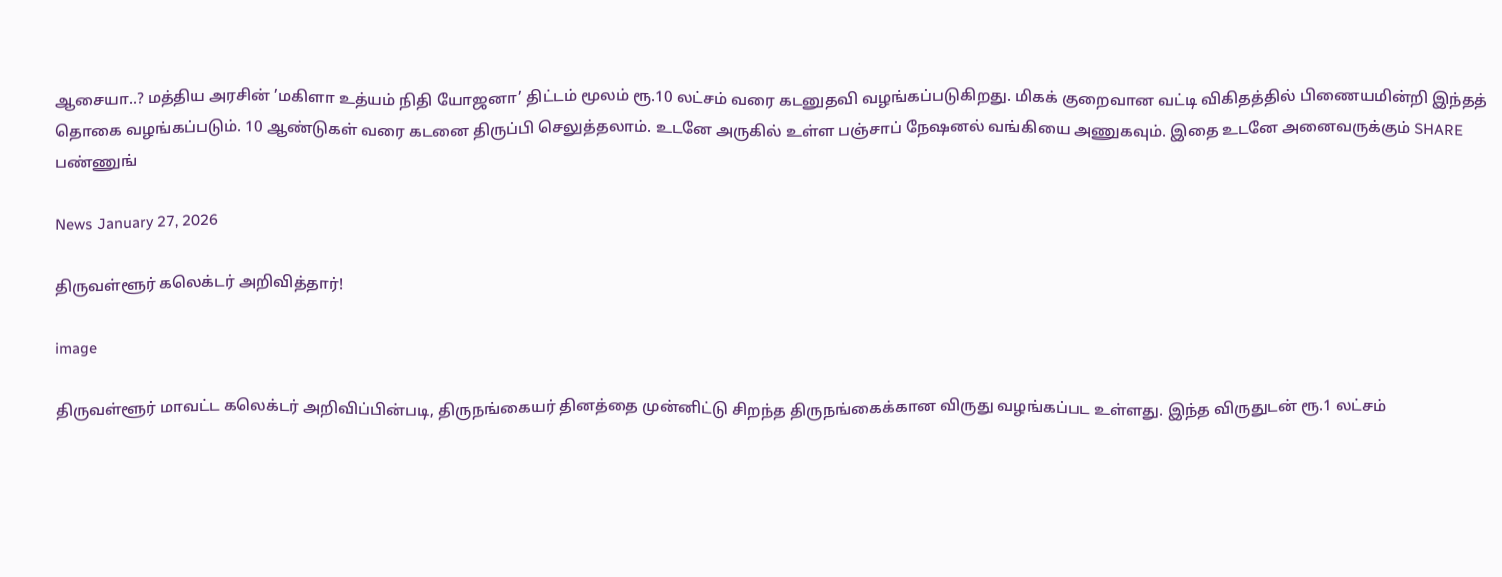ஆசையா..? மத்திய அரசின் ’மகிளா உத்யம் நிதி யோஜனா’ திட்டம் மூலம் ரூ.10 லட்சம் வரை கடனுதவி வழங்கப்படுகிறது. மிகக் குறைவான வட்டி விகிதத்தில் பிணையமின்றி இந்தத் தொகை வழங்கப்படும். 10 ஆண்டுகள் வரை கடனை திருப்பி செலுத்தலாம். உடனே அருகில் உள்ள பஞ்சாப் நேஷனல் வங்கியை அணுகவும். இதை உடனே அனைவருக்கும் SHARE பண்ணுங்

News January 27, 2026

திருவள்ளூர் கலெக்டர் அறிவித்தார்!

image

திருவள்ளூர் மாவட்ட கலெக்டர் அறிவிப்பின்படி, திருநங்கையர் தினத்தை முன்னிட்டு சிறந்த திருநங்கைக்கான விருது வழங்கப்பட உள்ளது. இந்த விருதுடன் ரூ.1 லட்சம்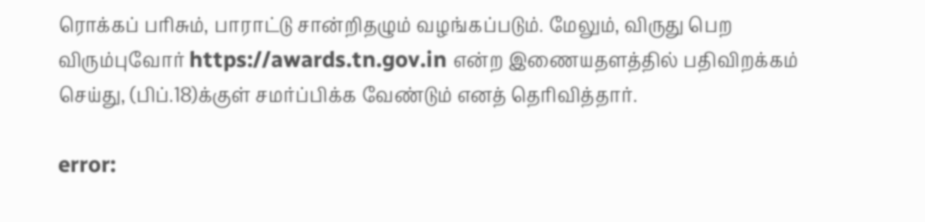ரொக்கப் பரிசும், பாராட்டு சான்றிதழும் வழங்கப்படும். மேலும், விருது பெற விரும்புவோர் https://awards.tn.gov.in என்ற இணையதளத்தில் பதிவிறக்கம் செய்து, (பிப்.18)க்குள் சமர்ப்பிக்க வேண்டும் எனத் தெரிவித்தார்.

error: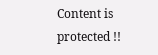Content is protected !!